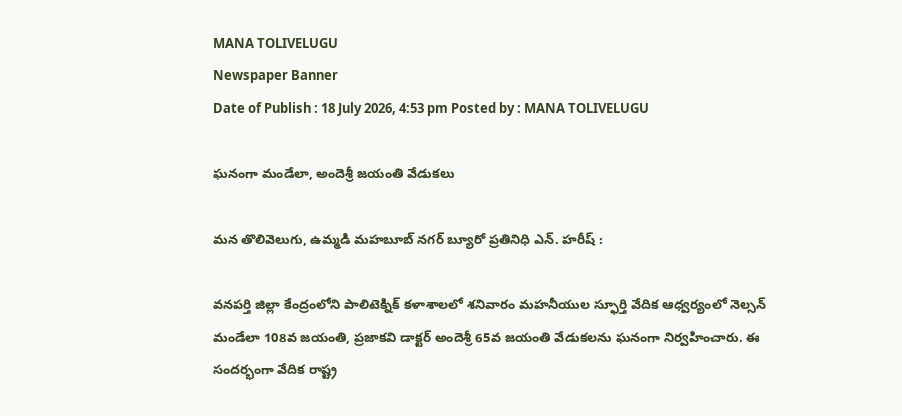MANA TOLIVELUGU
Newspaper Banner
Date of Publish : 18 July 2026, 4:53 pm Posted by : MANA TOLIVELUGU

ఘనంగా మండేలా, అందెశ్రీ జయంతి వేడుకలు

మన తొలివెలుగు, ఉమ్మడి మహబూబ్ నగర్ బ్యూరో ప్రతినిధి ఎన్. హరీష్ :

వనపర్తి జిల్లా కేంద్రంలోని పాలిటెక్నిక్ కళాశాలలో శనివారం మహనీయుల స్ఫూర్తి వేదిక ఆధ్వర్యంలో నెల్సన్ మండేలా 108వ జయంతి, ప్రజాకవి డాక్టర్ అందెశ్రీ 65వ జయంతి వేడుకలను ఘనంగా నిర్వహించారు. ఈ సందర్భంగా వేదిక రాష్ట్ర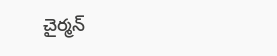చైర్మన్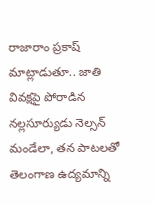రాజారాం ప్రకాష్ మాట్లాడుతూ.. జాతి వివక్షపై పోరాడిన నల్లసూర్యుడు నెల్సన్ మండేలా, తన పాటలతో తెలంగాణ ఉద్యమాన్ని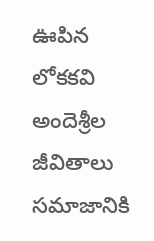ఊపిన లోకకవి అందెశ్రీల జీవితాలు సమాజానికి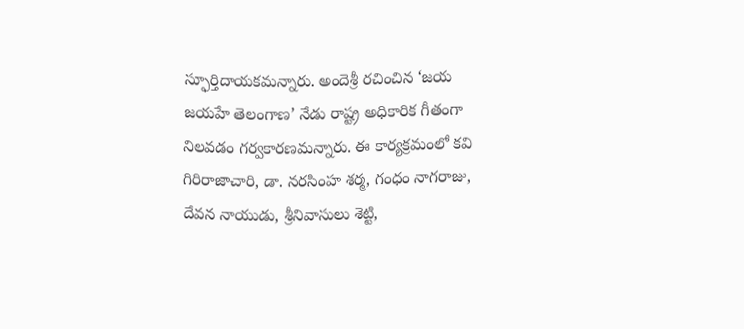స్ఫూర్తిదాయకమన్నారు. అందెశ్రీ రచించిన ‘జయ జయహే తెలంగాణ’ నేడు రాష్ట్ర అధికారిక గీతంగా నిలవడం గర్వకారణమన్నారు. ఈ కార్యక్రమంలో కవి గిరిరాజాచారి, డా. నరసింహ శర్మ, గంధం నాగరాజు, దేవన నాయుడు, శ్రీనివాసులు శెట్టి,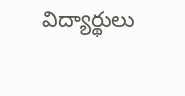విద్యార్థులు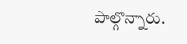పాల్గొన్నారు.